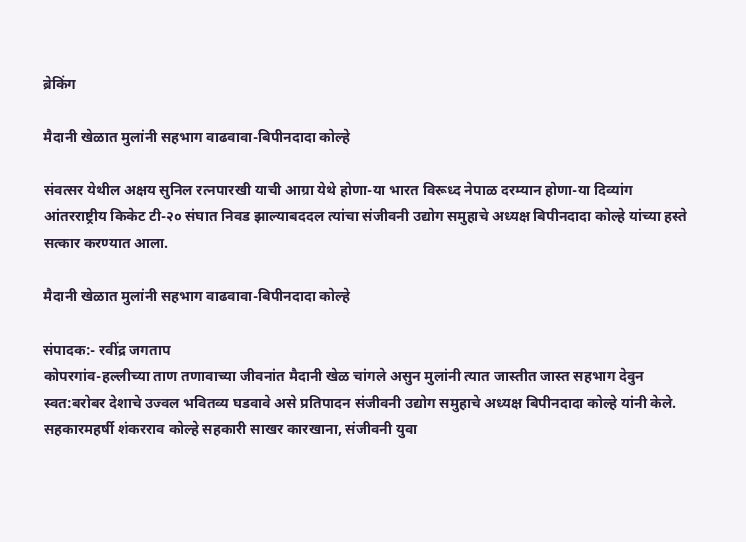ब्रेकिंग

मैदानी खेळात मुलांनी सहभाग वाढवावा-बिपीनदादा कोल्हे

संवत्सर येथील अक्षय सुनिल रत्नपारखी याची आग्रा येथे होणा-या भारत विरूध्द नेपाळ दरम्यान होणा-या दिव्यांग आंतरराष्ट्रीय किकेट टी-२० संघात निवड झाल्याबददल त्यांचा संजीवनी उद्योग समुहाचे अध्यक्ष बिपीनदादा कोल्हे यांच्या हस्ते सत्कार करण्यात आला.

मैदानी खेळात मुलांनी सहभाग वाढवावा-बिपीनदादा कोल्हे

संपादक:- रवींद्र जगताप
कोपरगांव-हल्लीच्या ताण तणावाच्या जीवनांत मैदानी खेळ चांगले असुन मुलांनी त्यात जास्तीत जास्त सहभाग देवुन स्वत:बरोबर देशाचे उज्वल भवितव्य घडवावे असे प्रतिपादन संजीवनी उद्योग समुहाचे अध्यक्ष बिपीनदादा कोल्हे यांनी केले.  सहकारमहर्षी शंकरराव कोल्हे सहकारी साखर कारखाना, संजीवनी युवा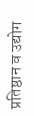प्रतिष्ठान व उद्योग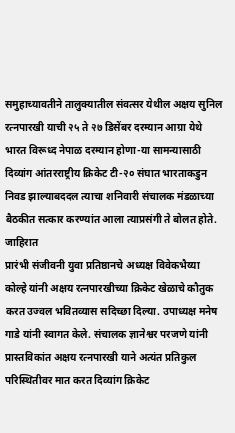समुहाच्यावतीने तालुक्यातील संवत्सर येथील अक्षय सुनिल रत्नपारखी याची २५ ते २७ डिसेंबर दरम्यान आग्रा येथे भारत विरूध्द नेपाळ दरम्यान होणा-या सामन्यासाठी दिव्यांग आंतरराष्ट्रीय क्रिकेट टी-२० संघात भारताकडुन निवड झाल्याबददल त्याचा शनिवारी संचालक मंडळाच्या बैठकीत सत्कार करण्यांत आला त्याप्रसंगी ते बोलत होते.
जाहिरात
प्रारंभी संजीवनी युवा प्रतिष्ठानचे अध्यक्ष विवेकभैय्या कोल्हे यांनी अक्षय रत्नपारखीच्या क्रिकेट खेळाचे कौतुक करत उज्वल भवितव्यास सदिच्छा दिल्या. उपाध्यक्ष मनेष गाडे यांनी स्वागत केले. संचालक ज्ञानेश्वर परजणे यांनी प्रास्तविकांत अक्षय रत्नपारखी याने अत्यंत प्रतिकुल परिस्थितीवर मात करत दिव्यांग क्रिकेट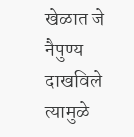खेळात जे नैपुण्य दाखविले त्यामुळे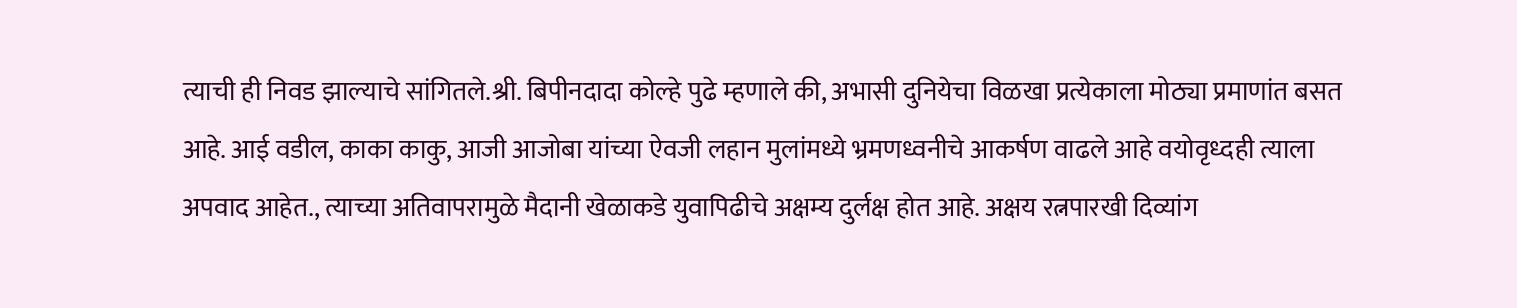त्याची ही निवड झाल्याचे सांगितले.श्री. बिपीनदादा कोल्हे पुढे म्हणाले की, अभासी दुनियेचा विळखा प्रत्येकाला मोठ्या प्रमाणांत बसत आहे. आई वडील, काका काकु, आजी आजोबा यांच्या ऐवजी लहान मुलांमध्ये भ्रमणध्वनीचे आकर्षण वाढले आहे वयोवृध्दही त्याला अपवाद आहेत., त्याच्या अतिवापरामुळे मैदानी खेळाकडे युवापिढीचे अक्षम्य दुर्लक्ष होत आहे. अक्षय रत्नपारखी दिव्यांग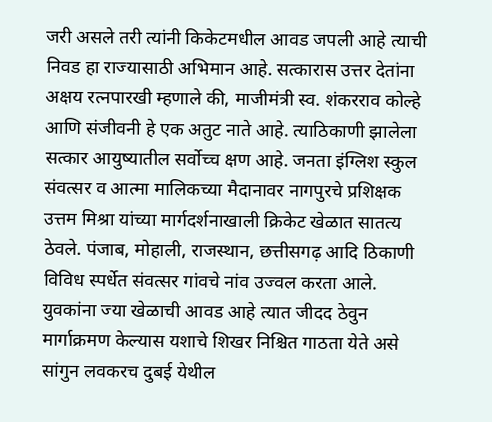जरी असले तरी त्यांनी किकेटमधील आवड जपली आहे त्याची निवड हा राज्यासाठी अभिमान आहे. सत्कारास उत्तर देतांना अक्षय रत्नपारखी म्हणाले की, माजीमंत्री स्व. शंकरराव कोल्हे आणि संजीवनी हे एक अतुट नाते आहे. त्याठिकाणी झालेला सत्कार आयुष्यातील सर्वोच्च क्षण आहे. जनता इंग्लिश स्कुल संवत्सर व आत्मा मालिकच्या मैदानावर नागपुरचे प्रशिक्षक उत्तम मिश्रा यांच्या मार्गदर्शनाखाली क्रिकेट खेळात सातत्य ठेवले. पंजाब, मोहाली, राजस्थान, छत्तीसगढ़ आदि ठिकाणी विविध स्पर्धेत संवत्सर गांवचे नांव उज्वल करता आले. युवकांना ज्या खेळाची आवड आहे त्यात जीदद ठेवुन मार्गाक्रमण केल्यास यशाचे शिखर निश्चित गाठता येते असे सांगुन लवकरच दुबई येथील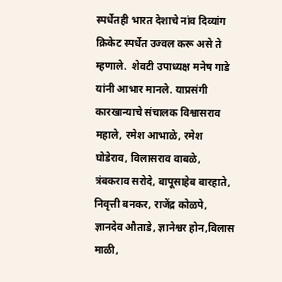स्पर्धेतही भारत देशाचे नांव दिव्यांग क्रिकेट स्पर्धेत उज्वल करू असे ते म्हणाले.  शेवटी उपाध्यक्ष मनेष गाडे यांनी आभार मानले. याप्रसंगी कारखान्याचे संचालक विश्वासराव महाले, रमेश आभाळे, रमेश घोडेराव, विलासराव वाबळे, त्रंबकराव सरोदे, बापूसाहेब बारहाते, निवृत्ती बनकर, राजेंद्र कोळपे, ज्ञानदेव औताडे, ज्ञानेश्वर होन,विलास माळी,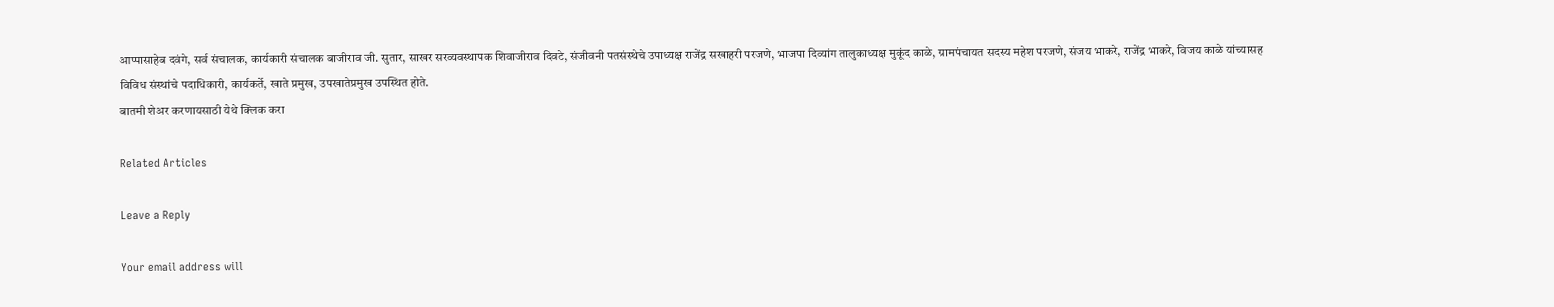आप्पासाहेब दवंगे, सर्व संचालक, कार्यकारी संचालक बाजीराव जी. सुतार, साखर सरव्यवस्थापक शिवाजीराव दिवटे, संजीवनी पतसंस्थेचे उपाध्यक्ष राजेंद्र सखाहरी परजणे, भाजपा दिव्यांग तालुकाध्यक्ष मुकूंद काळे, ग्रामपंचायत सदस्य महेश परजणे, संजय भाकरे, राजेंद्र भाकरे, विजय काळे यांच्यासह विविध संस्थांचे पदाधिकारी, कार्यकर्ते, खाते प्रमुख, उपखातेप्रमुख उपस्थित होते.
बातमी शेअर करणायसाठी येथे क्लिक करा

Related Articles

Leave a Reply

Your email address will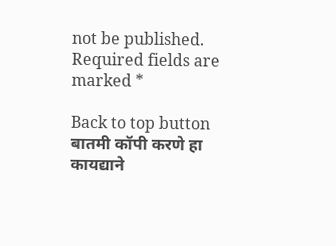not be published. Required fields are marked *

Back to top button
बातमी कॉपी करणे हा कायद्याने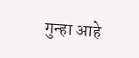गुन्हा आहे